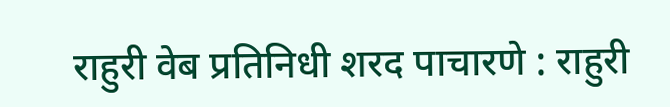राहुरी वेब प्रतिनिधी शरद पाचारणे : राहुरी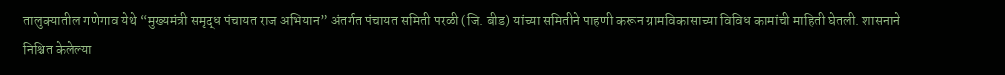तालुक्यातील गणेगाव येथे “मुख्यमंत्री समृद्ध पंचायत राज अभियान” अंतर्गत पंचायत समिती परळी (जि. बीड) यांच्या समितीने पाहणी करून ग्रामविकासाच्या विविध कामांची माहिती घेतली. शासनाने निश्चित केलेल्या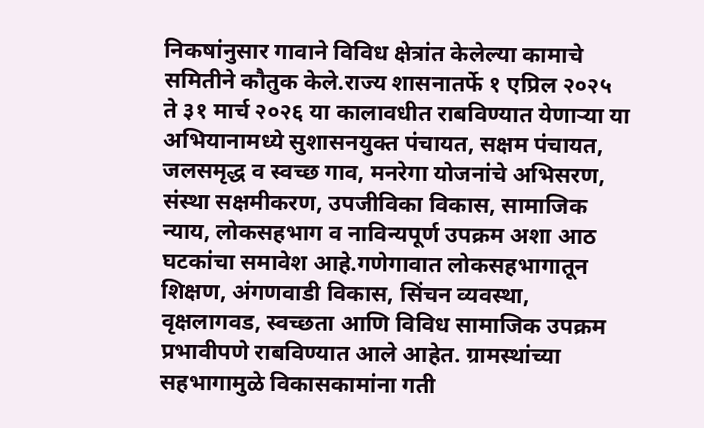निकषांनुसार गावाने विविध क्षेत्रांत केलेल्या कामाचे समितीने कौतुक केले.राज्य शासनातर्फे १ एप्रिल २०२५ ते ३१ मार्च २०२६ या कालावधीत राबविण्यात येणाऱ्या या अभियानामध्ये सुशासनयुक्त पंचायत, सक्षम पंचायत, जलसमृद्ध व स्वच्छ गाव, मनरेगा योजनांचे अभिसरण, संस्था सक्षमीकरण, उपजीविका विकास, सामाजिक न्याय, लोकसहभाग व नाविन्यपूर्ण उपक्रम अशा आठ घटकांचा समावेश आहे.गणेगावात लोकसहभागातून शिक्षण, अंगणवाडी विकास, सिंचन व्यवस्था, वृक्षलागवड, स्वच्छता आणि विविध सामाजिक उपक्रम प्रभावीपणे राबविण्यात आले आहेत. ग्रामस्थांच्या सहभागामुळे विकासकामांना गती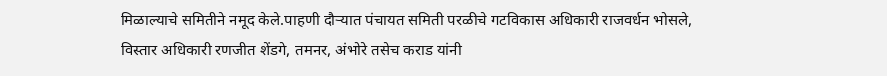मिळाल्याचे समितीने नमूद केले.पाहणी दौऱ्यात पंचायत समिती परळीचे गटविकास अधिकारी राजवर्धन भोसले, विस्तार अधिकारी रणजीत शेंडगे, तमनर, अंभोरे तसेच कराड यांनी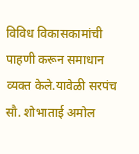विविध विकासकामांची पाहणी करून समाधान व्यक्त केले.यावेळी सरपंच सौ. शोभाताई अमोल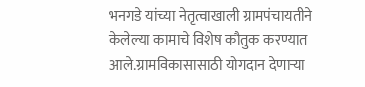भनगडे यांच्या नेतृत्वाखाली ग्रामपंचायतीने केलेल्या कामाचे विशेष कौतुक करण्यात आले.ग्रामविकासासाठी योगदान देणाऱ्या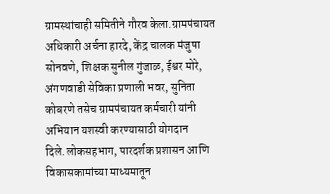ग्रामस्थांचाही समितीने गौरव केला.ग्रामपंचायत अधिकारी अर्चना हारदे, केंद्र चालक मंजुषा सोनवणे, शिक्षक सुनील गुंजाळ, ईश्वर मोरे, अंगणवाडी सेविका प्रणाली भवर, सुनिता कोबरणे तसेच ग्रामपंचायत कर्मचारी यांनी अभियान यशस्वी करण्यासाठी योगदान दिले.लोकसहभाग, पारदर्शक प्रशासन आणि विकासकामांच्या माध्यमातून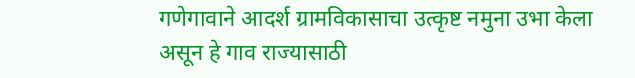गणेगावाने आदर्श ग्रामविकासाचा उत्कृष्ट नमुना उभा केला असून हे गाव राज्यासाठी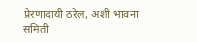प्रेरणादायी ठरेल, अशी भावना समिती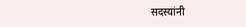सदस्यांनी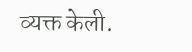व्यक्त केली.